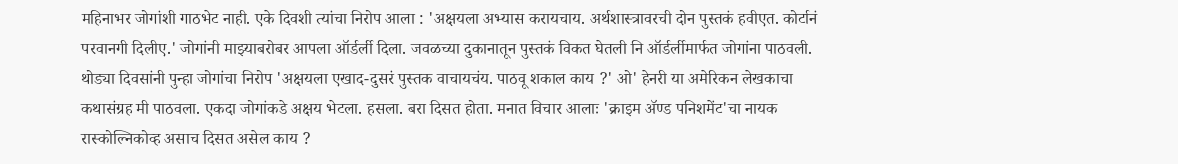महिनाभर जोगांशी गाठभेट नाही. एके दिवशी त्यांचा निरोप आला : 'अक्षयला अभ्यास करायचाय. अर्थशास्त्रावरची दोन पुस्तकं हवीएत. कोर्टानं परवानगी दिलीए.' जोगांनी माझ्याबरोबर आपला ऑर्डर्ली दिला. जवळच्या दुकानातून पुस्तकं विकत घेतली नि ऑर्डर्लीमार्फत जोगांना पाठवली. थोड्या दिवसांनी पुन्हा जोगांचा निरोप 'अक्षयला एखाद-दुसरं पुस्तक वाचायचंय. पाठवू शकाल काय ?' ओ' हेनरी या अमेरिकन लेखकाचा कथासंग्रह मी पाठवला. एकदा जोगांकडे अक्षय भेटला. हसला. बरा दिसत होता. मनात विचार आलाः 'क्राइम ॲण्ड पनिशमेंट'चा नायक रास्कोल्निकोव्ह असाच दिसत असेल काय ?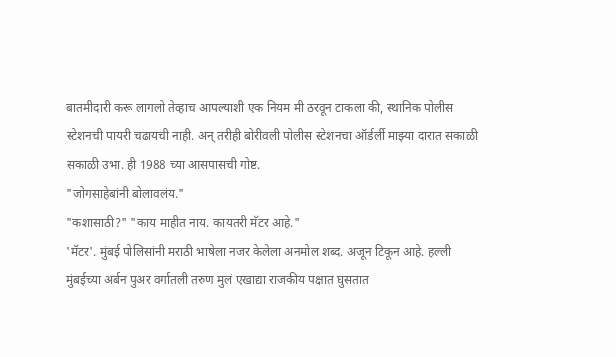बातमीदारी करू लागलो तेव्हाच आपल्याशी एक नियम मी ठरवून टाकला की, स्थानिक पोलीस स्टेशनची पायरी चढायची नाही. अन् तरीही बोरीवली पोलीस स्टेशनचा ऑर्डर्ली माझ्या दारात सकाळी सकाळी उभा. ही 1988 च्या आसपासची गोष्ट.
"जोगसाहेबांनी बोलावलंय."
"कशासाठी?" "काय माहीत नाय. कायतरी मॅटर आहे."
'मॅटर'. मुंबई पोलिसांनी मराठी भाषेला नजर केलेला अनमोल शब्द. अजून टिकून आहे. हल्ली मुंबईच्या अर्बन पुअर वर्गातली तरुण मुलं एखाद्या राजकीय पक्षात घुसतात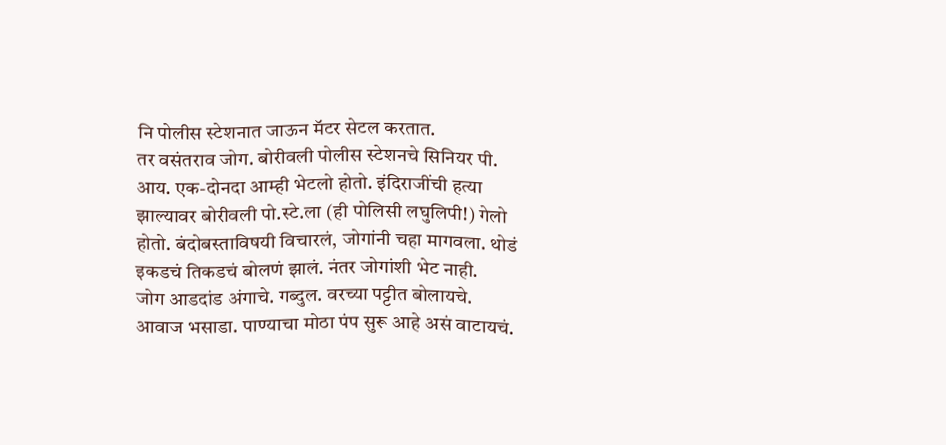नि पोलीस स्टेशनात जाऊन मॅटर सेटल करतात.
तर वसंतराव जोग. बोरीवली पोलीस स्टेशनचे सिनियर पी. आय. एक-दोनदा आम्ही भेटलो होतो. इंदिराजींची हत्या झाल्यावर बोरीवली पो.स्टे.ला (ही पोलिसी लघुलिपी!) गेलो होतो. बंदोबस्ताविषयी विचारलं, जोगांनी चहा मागवला. थोडं इकडचं तिकडचं बोलणं झालं. नंतर जोगांशी भेट नाही.
जोग आडदांड अंगाचे. गब्दुल. वरच्या पट्टीत बोलायचे. आवाज भसाडा. पाण्याचा मोठा पंप सुरू आहे असं वाटायचं.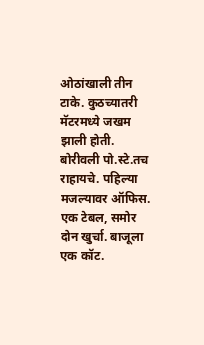ओठांखाली तीन टाके. कुठच्यातरी मॅटरमध्ये जखम झाली होती. बोरीवली पो.स्टे.तच राहायचे. पहिल्या मजल्यावर ऑफिस. एक टेबल, समोर दोन खुर्चा. बाजूला एक कॉट.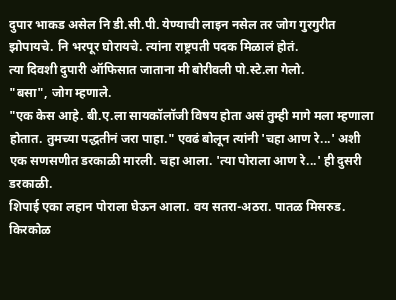दुपार भाकड असेल नि डी.सी.पी. येण्याची लाइन नसेल तर जोग गुरगुरीत झोपायचे. नि भरपूर घोरायचे. त्यांना राष्ट्रपती पदक मिळालं होतं.
त्या दिवशी दुपारी ऑफिसात जाताना मी बोरीवली पो.स्टे.ला गेलो.
"बसा", जोग म्हणाले.
"एक केस आहे. बी.ए.ला सायकॉलॉजी विषय होता असं तुम्ही मागे मला म्हणाला होतात. तुमच्या पद्धतीनं जरा पाहा." एवढं बोलून त्यांनी 'चहा आण रे...' अशी एक सणसणीत डरकाळी मारली. चहा आला. 'त्या पोराला आण रे...' ही दुसरी डरकाळी.
शिपाई एका लहान पोराला घेऊन आला. वय सतरा-अठरा. पातळ मिसरुड. किरकोळ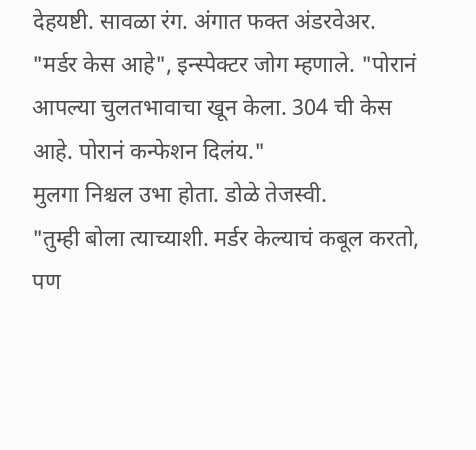देहयष्टी. सावळा रंग. अंगात फक्त अंडरवेअर.
"मर्डर केस आहे", इन्स्पेक्टर जोग म्हणाले. "पोरानं आपल्या चुलतभावाचा खून केला. 304 ची केस आहे. पोरानं कन्फेशन दिलंय."
मुलगा निश्चल उभा होता. डोळे तेजस्वी.
"तुम्ही बोला त्याच्याशी. मर्डर केल्याचं कबूल करतो, पण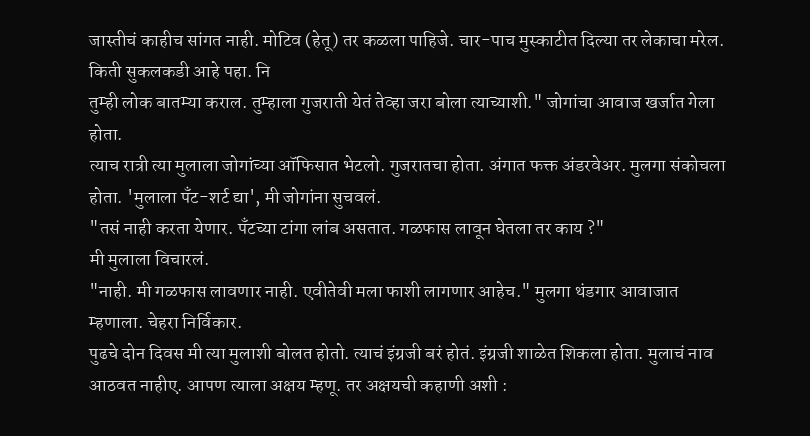जास्तीचं काहीच सांगत नाही. मोटिव (हेतू) तर कळला पाहिजे. चार-पाच मुस्काटीत दिल्या तर लेकाचा मरेल. किती सुकलकडी आहे पहा. नि
तुम्ही लोक बातम्या कराल. तुम्हाला गुजराती येतं तेव्हा जरा बोला त्याच्याशी." जोगांचा आवाज खर्जात गेला होता.
त्याच रात्री त्या मुलाला जोगांच्या ऑफिसात भेटलो. गुजरातचा होता. अंगात फक्त अंडरवेअर. मुलगा संकोचला होता. 'मुलाला पँट-शर्ट द्या', मी जोगांना सुचवलं.
"तसं नाही करता येणार. पँटच्या टांगा लांब असतात. गळफास लावून घेतला तर काय ?"
मी मुलाला विचारलं.
"नाही. मी गळफास लावणार नाही. एवीतेवी मला फाशी लागणार आहेच." मुलगा थंडगार आवाजात म्हणाला. चेहरा निर्विकार.
पुढचे दोन दिवस मी त्या मुलाशी बोलत होतो. त्याचं इंग्रजी बरं होतं. इंग्रजी शाळेत शिकला होता. मुलाचं नाव आठवत नाहीए. आपण त्याला अक्षय म्हणू. तर अक्षयची कहाणी अशी :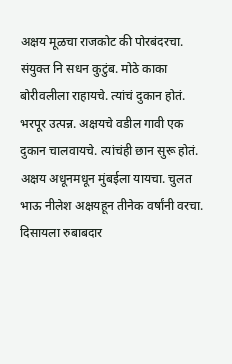अक्षय मूळचा राजकोट की पोरबंदरचा. संयुक्त नि सधन कुटुंब. मोठे काका बोरीवलीला राहायचे. त्यांचं दुकान होतं. भरपूर उत्पन्न. अक्षयचे वडील गावी एक दुकान चालवायचे. त्यांचंही छान सुरू होतं. अक्षय अधूनमधून मुंबईला यायचा. चुलत भाऊ नीलेश अक्षयहून तीनेक वर्षांनी वरचा. दिसायला रुबाबदार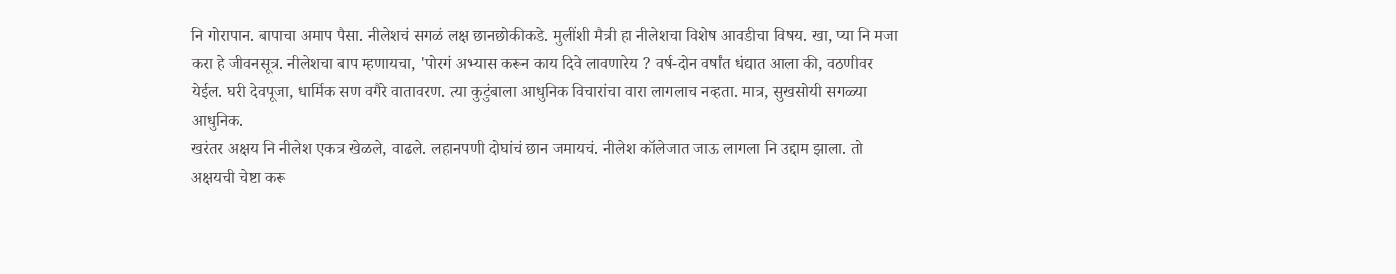नि गोरापान. बापाचा अमाप पैसा. नीलेशचं सगळं लक्ष छानछोकीकडे. मुलींशी मैत्री हा नीलेशचा विशेष आवडीचा विषय. खा, प्या नि मजा करा हे जीवनसूत्र. नीलेशचा बाप म्हणायचा, 'पोरगं अभ्यास करून काय दिवे लावणारेय ? वर्ष-दोन वर्षांत धंद्यात आला की, वठणीवर येईल. घरी देवपूजा, धार्मिक सण वगैरे वातावरण. त्या कुटुंबाला आधुनिक विचारांचा वारा लागलाच नव्हता. मात्र, सुखसोयी सगळ्या आधुनिक.
खरंतर अक्षय नि नीलेश एकत्र खेळले, वाढले. लहानपणी दोघांचं छान जमायचं. नीलेश कॉलेजात जाऊ लागला नि उद्दाम झाला. तो अक्षयची चेष्टा करू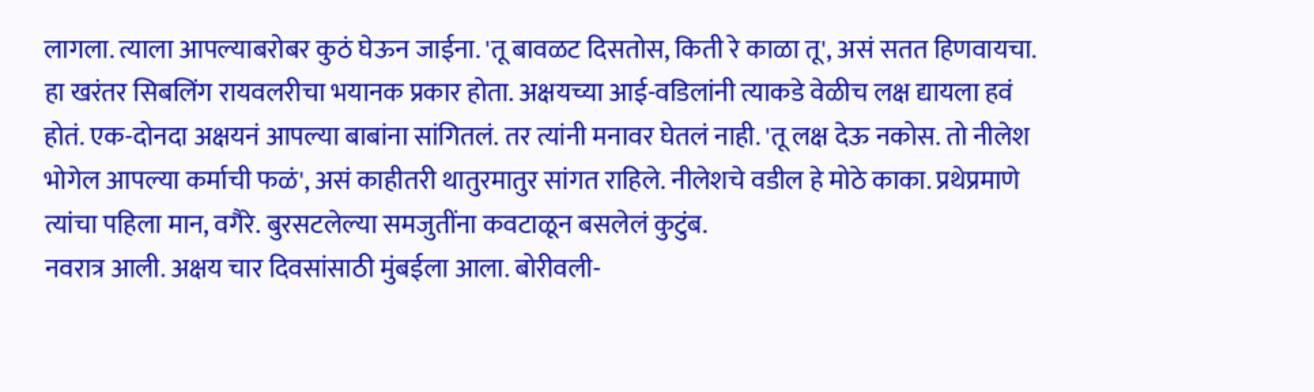लागला. त्याला आपल्याबरोबर कुठं घेऊन जाईना. 'तू बावळट दिसतोस, किती रे काळा तू', असं सतत हिणवायचा. हा खरंतर सिबलिंग रायवलरीचा भयानक प्रकार होता. अक्षयच्या आई-वडिलांनी त्याकडे वेळीच लक्ष द्यायला हवं होतं. एक-दोनदा अक्षयनं आपल्या बाबांना सांगितलं. तर त्यांनी मनावर घेतलं नाही. 'तू लक्ष देऊ नकोस. तो नीलेश भोगेल आपल्या कर्माची फळं', असं काहीतरी थातुरमातुर सांगत राहिले. नीलेशचे वडील हे मोठे काका. प्रथेप्रमाणे त्यांचा पहिला मान, वगैरे. बुरसटलेल्या समजुतींना कवटाळून बसलेलं कुटुंब.
नवरात्र आली. अक्षय चार दिवसांसाठी मुंबईला आला. बोरीवली-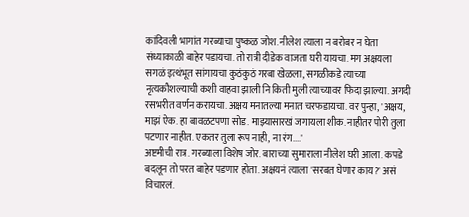कांदिवली भागांत गरब्याचा पुष्कळ जोश. नीलेश त्याला न बरोबर न घेता संध्याकाळी बाहेर पडायचा. तो रात्री दीडेक वाजता घरी यायचा. मग अक्षयला सगळं इत्थंभूत सांगायचा कुठंकुठं गरबा खेळला, सगळीकडे त्याच्या नृत्यकौशल्याची कशी वाहवा झाली नि किती मुली त्याच्यावर फिदा झाल्या. अगदी रसभरीत वर्णन करायचा. अक्षय मनातल्या मनात चरफडायचा. वर पुन्हा, 'अक्षय, माझं ऐक. हा बावळटपणा सोड. माझ्यासारखं जगायला शीक. नाहीतर पोरी तुला पटणार नाहीत. एकतर तुला रूप नाही, ना रंग....'
अष्टमीची रात्र. गरब्याला विशेष जोर. बाराच्या सुमाराला नीलेश घरी आला. कपडे बदलून तो परत बाहेर पडणार होता. अक्षयनं त्याला 'सरबत घेणार काय?' असं विचारलं.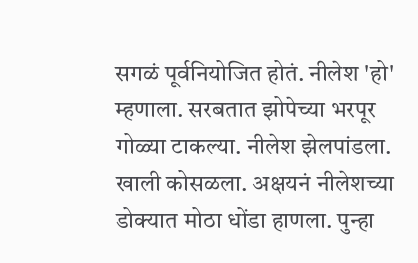सगळं पूर्वनियोजित होतं. नीलेश 'हो' म्हणाला. सरबतात झोपेच्या भरपूर गोळ्या टाकल्या. नीलेश झेलपांडला. खाली कोसळला. अक्षयनं नीलेशच्या डोक्यात मोठा धोंडा हाणला. पुन्हा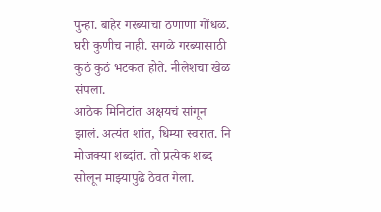पुन्हा. बाहेर गरब्याचा ठणाणा गोंधळ. घरी कुणीच नाही. सगळे गरब्यासाठी कुठं कुठं भटकत होते. नीलेशचा खेळ संपला.
आठेक मिनिटांत अक्षयचं सांगून झालं. अत्यंत शांत, धिम्या स्वरात. नि मोजक्या शब्दांत. तो प्रत्येक शब्द सोलून माझ्यापुढे ठेवत गेला.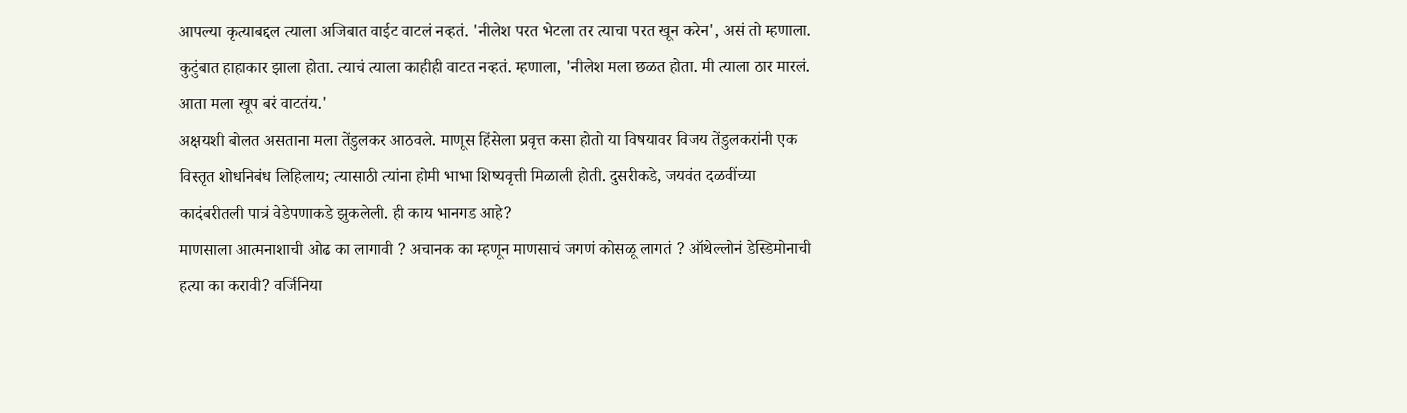आपल्या कृत्याबद्दल त्याला अजिबात वाईट वाटलं नव्हतं. 'नीलेश परत भेटला तर त्याचा परत खून करेन', असं तो म्हणाला.
कुटुंबात हाहाकार झाला होता. त्याचं त्याला काहीही वाटत नव्हतं. म्हणाला, 'नीलेश मला छळत होता. मी त्याला ठार मारलं. आता मला खूप बरं वाटतंय.'
अक्षयशी बोलत असताना मला तेंडुलकर आठवले. माणूस हिंसेला प्रवृत्त कसा होतो या विषयावर विजय तेंडुलकरांनी एक विस्तृत शोधनिबंध लिहिलाय; त्यासाठी त्यांना होमी भाभा शिष्यवृत्ती मिळाली होती. दुसरीकडे, जयवंत दळवींच्या कादंबरीतली पात्रं वेडेपणाकडे झुकलेली. ही काय भानगड आहे?
माणसाला आत्मनाशाची ओढ का लागावी ? अचानक का म्हणून माणसाचं जगणं कोसळू लागतं ? ऑथेल्लोनं डेस्डिमोनाची हत्या का करावी? वर्जिनिया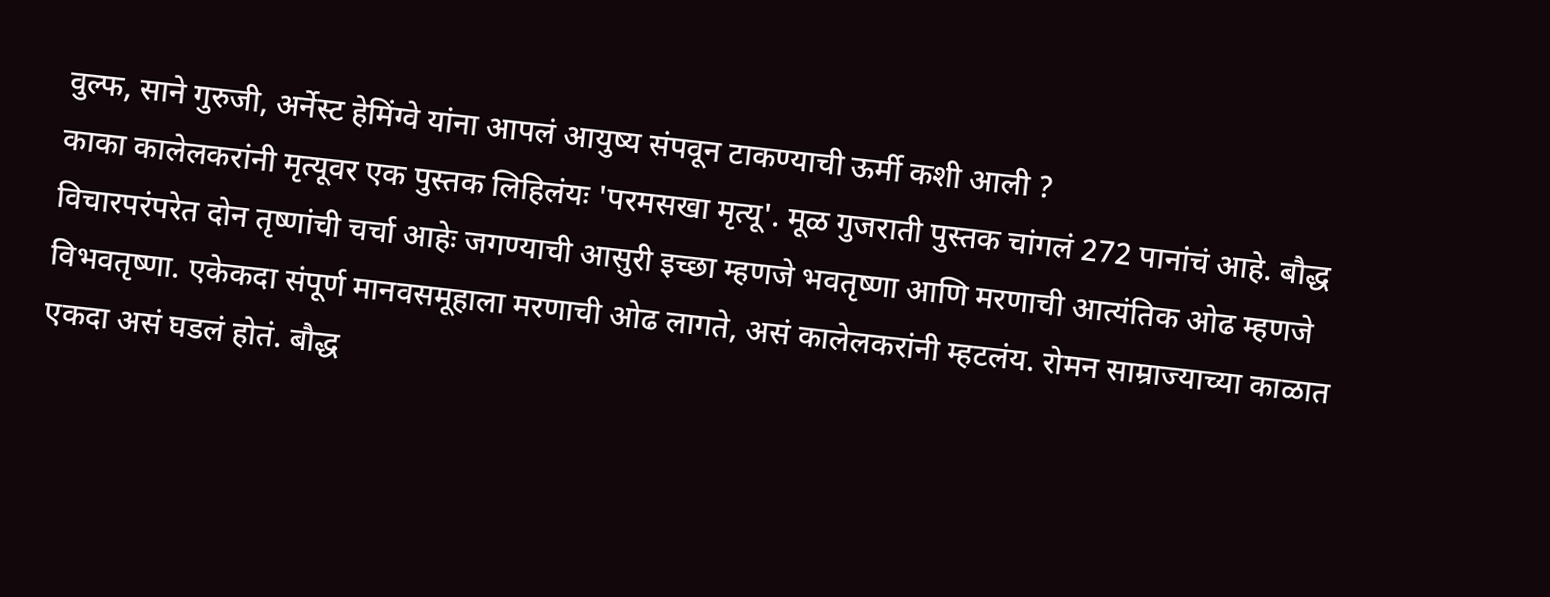वुल्फ, साने गुरुजी, अर्नेस्ट हेमिंग्वे यांना आपलं आयुष्य संपवून टाकण्याची ऊर्मी कशी आली ?
काका कालेलकरांनी मृत्यूवर एक पुस्तक लिहिलंयः 'परमसखा मृत्यू'. मूळ गुजराती पुस्तक चांगलं 272 पानांचं आहे. बौद्ध विचारपरंपरेत दोन तृष्णांची चर्चा आहेः जगण्याची आसुरी इच्छा म्हणजे भवतृष्णा आणि मरणाची आत्यंतिक ओढ म्हणजे विभवतृष्णा. एकेकदा संपूर्ण मानवसमूहाला मरणाची ओढ लागते, असं कालेलकरांनी म्हटलंय. रोमन साम्राज्याच्या काळात एकदा असं घडलं होतं. बौद्ध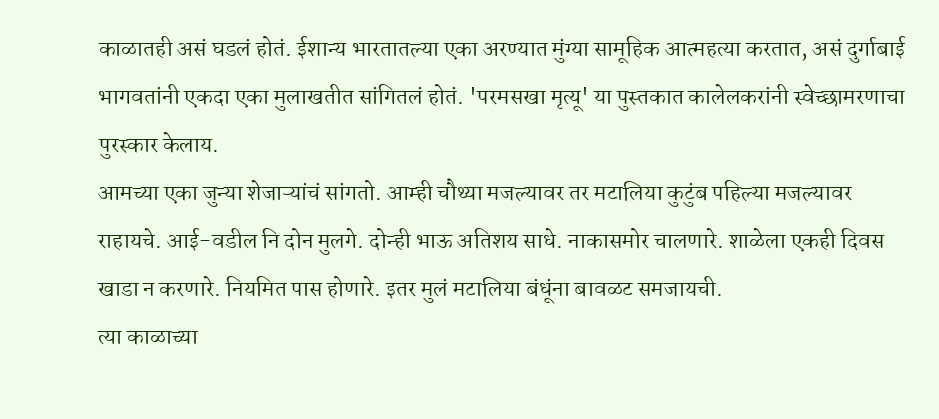काळातही असं घडलं होतं. ईशान्य भारतातल्या एका अरण्यात मुंग्या सामूहिक आत्महत्या करतात, असं दुर्गाबाई भागवतांनी एकदा एका मुलाखतीत सांगितलं होतं. 'परमसखा मृत्यू' या पुस्तकात कालेलकरांनी स्वेच्छामरणाचा पुरस्कार केलाय.
आमच्या एका जुन्या शेजाऱ्यांचं सांगतो. आम्ही चौथ्या मजल्यावर तर मटालिया कुटुंब पहिल्या मजल्यावर राहायचे. आई-वडील नि दोन मुलगे. दोन्ही भाऊ अतिशय साधे. नाकासमोर चालणारे. शाळेला एकही दिवस खाडा न करणारे. नियमित पास होणारे. इतर मुलं मटालिया बंधूंना बावळट समजायची.
त्या काळाच्या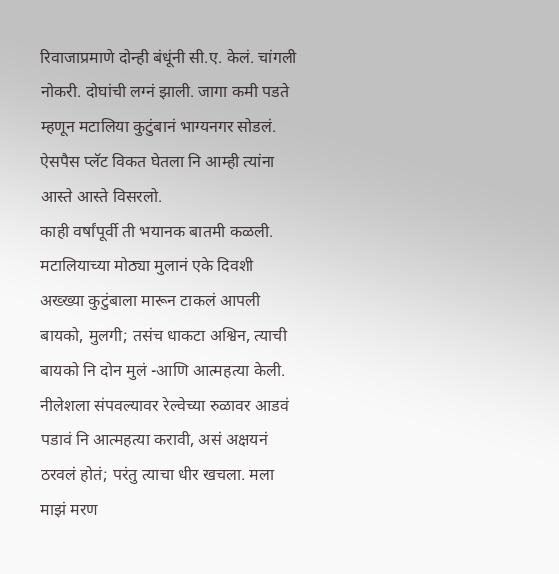रिवाजाप्रमाणे दोन्ही बंधूंनी सी.ए. केलं. चांगली नोकरी. दोघांची लग्नं झाली. जागा कमी पडते म्हणून मटालिया कुटुंबानं भाग्यनगर सोडलं. ऐसपैस प्लॅट विकत घेतला नि आम्ही त्यांना आस्ते आस्ते विसरलो.
काही वर्षांपूर्वी ती भयानक बातमी कळली. मटालियाच्या मोठ्या मुलानं एके दिवशी अख्ख्या कुटुंबाला मारून टाकलं आपली बायको, मुलगी; तसंच धाकटा अश्विन, त्याची बायको नि दोन मुलं -आणि आत्महत्या केली.
नीलेशला संपवल्यावर रेल्वेच्या रुळावर आडवं पडावं नि आत्महत्या करावी, असं अक्षयनं ठरवलं होतं; परंतु त्याचा धीर खचला. मला माझं मरण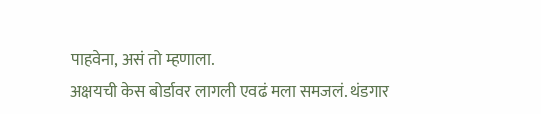पाहवेना, असं तो म्हणाला.
अक्षयची केस बोर्डावर लागली एवढं मला समजलं. थंडगार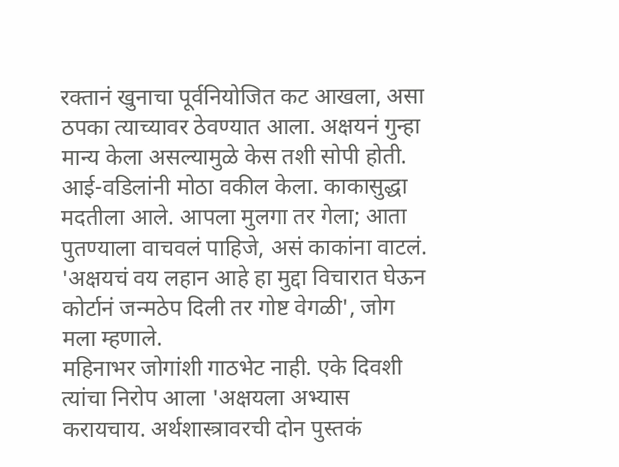रक्तानं खुनाचा पूर्वनियोजित कट आखला, असा ठपका त्याच्यावर ठेवण्यात आला. अक्षयनं गुन्हा मान्य केला असल्यामुळे केस तशी सोपी होती. आई-वडिलांनी मोठा वकील केला. काकासुद्धा मदतीला आले. आपला मुलगा तर गेला; आता पुतण्याला वाचवलं पाहिजे, असं काकांना वाटलं. 'अक्षयचं वय लहान आहे हा मुद्दा विचारात घेऊन कोर्टानं जन्मठेप दिली तर गोष्ट वेगळी', जोग मला म्हणाले.
महिनाभर जोगांशी गाठभेट नाही. एके दिवशी त्यांचा निरोप आला 'अक्षयला अभ्यास करायचाय. अर्थशास्त्रावरची दोन पुस्तकं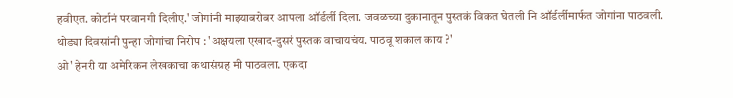हवीएत. कोर्टानं परवानगी दिलीए.' जोगांनी माझ्याबरोबर आपला ऑर्डर्ली दिला. जवळच्या दुकानातून पुस्तकं विकत घेतली नि ऑर्डर्लीमार्फत जोगांना पाठवली.
थोड्या दिवसांनी पुन्हा जोगांचा निरोप : 'अक्षयला एखाद-दुसरं पुस्तक वाचायचंय. पाठवू शकाल काय ?'
ओ' हेनरी या अमेरिकन लेखकाचा कथासंग्रह मी पाठवला. एकदा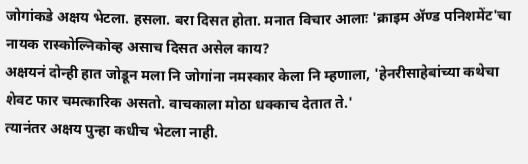जोगांकडे अक्षय भेटला. हसला. बरा दिसत होता. मनात विचार आलाः 'क्राइम ॲण्ड पनिशमेंट'चा नायक रास्कोल्निकोव्ह असाच दिसत असेल काय?
अक्षयनं दोन्ही हात जोडून मला नि जोगांना नमस्कार केला नि म्हणाला, 'हेनरीसाहेबांच्या कथेचा शेवट फार चमत्कारिक असतो. वाचकाला मोठा धक्काच देतात ते.'
त्यानंतर अक्षय पुन्हा कधीच भेटला नाही.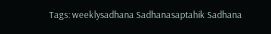Tags: weeklysadhana Sadhanasaptahik Sadhana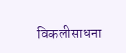विकलीसाधना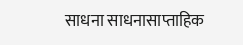साधना साधनासाप्ताहिक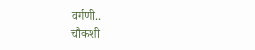वर्गणी..
चौकशी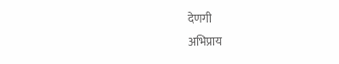देणगी
अभिप्राय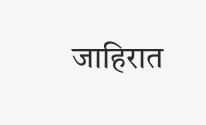जाहिरात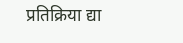प्रतिक्रिया द्या